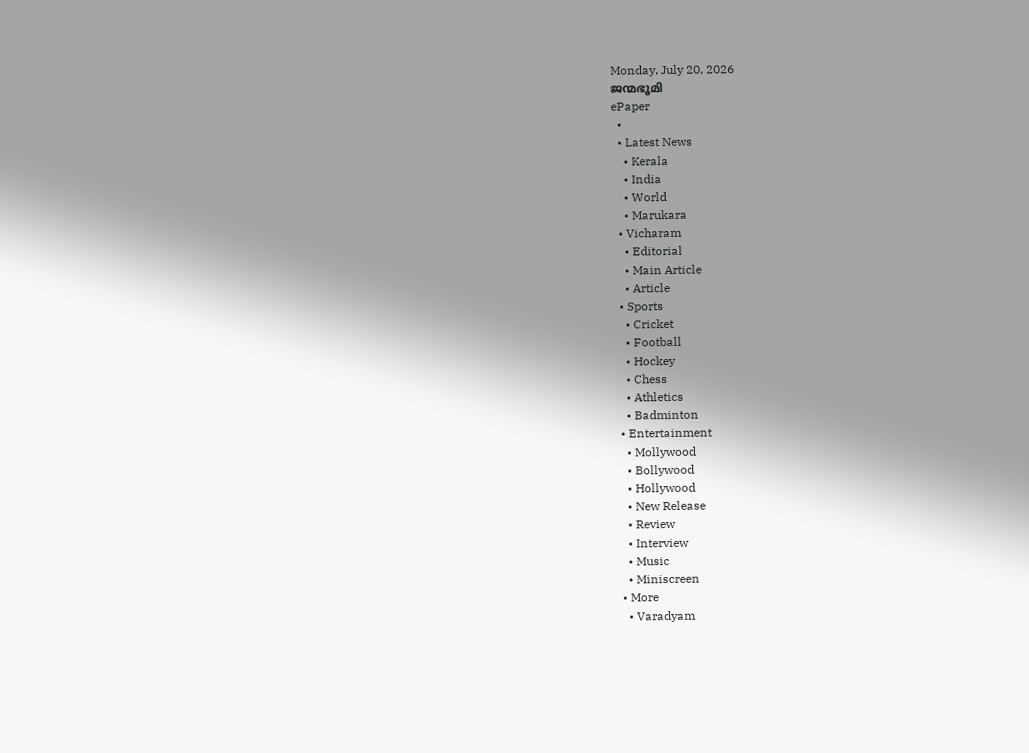Monday, July 20, 2026
ജന്മഭൂമി
ePaper
  •
  • Latest News
    • Kerala
    • India
    • World
    • Marukara
  • Vicharam
    • Editorial
    • Main Article
    • Article
  • Sports
    • Cricket
    • Football
    • Hockey
    • Chess
    • Athletics
    • Badminton
  • Entertainment
    • Mollywood
    • Bollywood
    • Hollywood
    • New Release
    • Review
    • Interview
    • Music
    • Miniscreen
  • More
    • Varadyam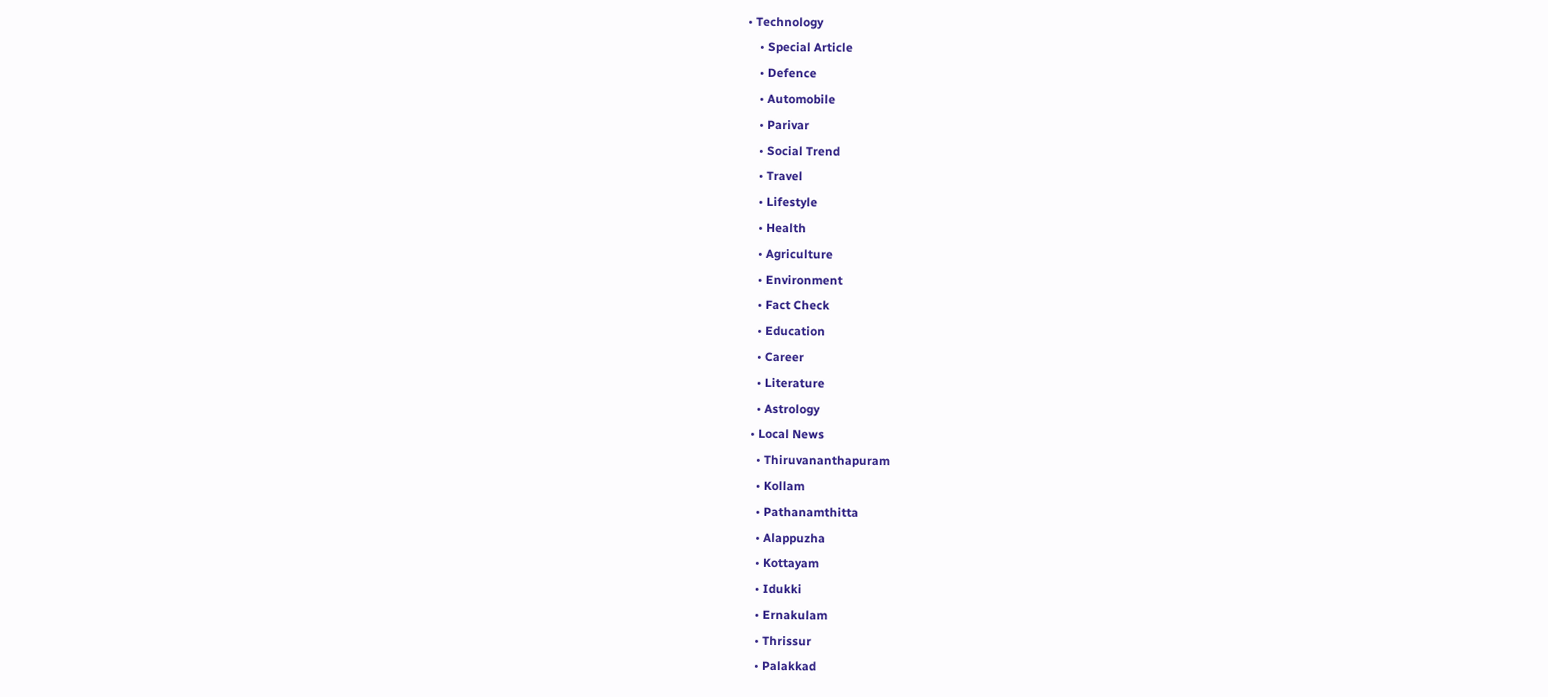• Technology
    • Special Article
    • Defence
    • Automobile
    • Parivar
    • Social Trend
    • Travel
    • Lifestyle
    • Health
    • Agriculture
    • Environment
    • Fact Check
    • Education
    • Career
    • Literature
    • Astrology
  • Local News
    • Thiruvananthapuram
    • Kollam
    • Pathanamthitta
    • Alappuzha
    • Kottayam
    • Idukki
    • Ernakulam
    • Thrissur
    • Palakkad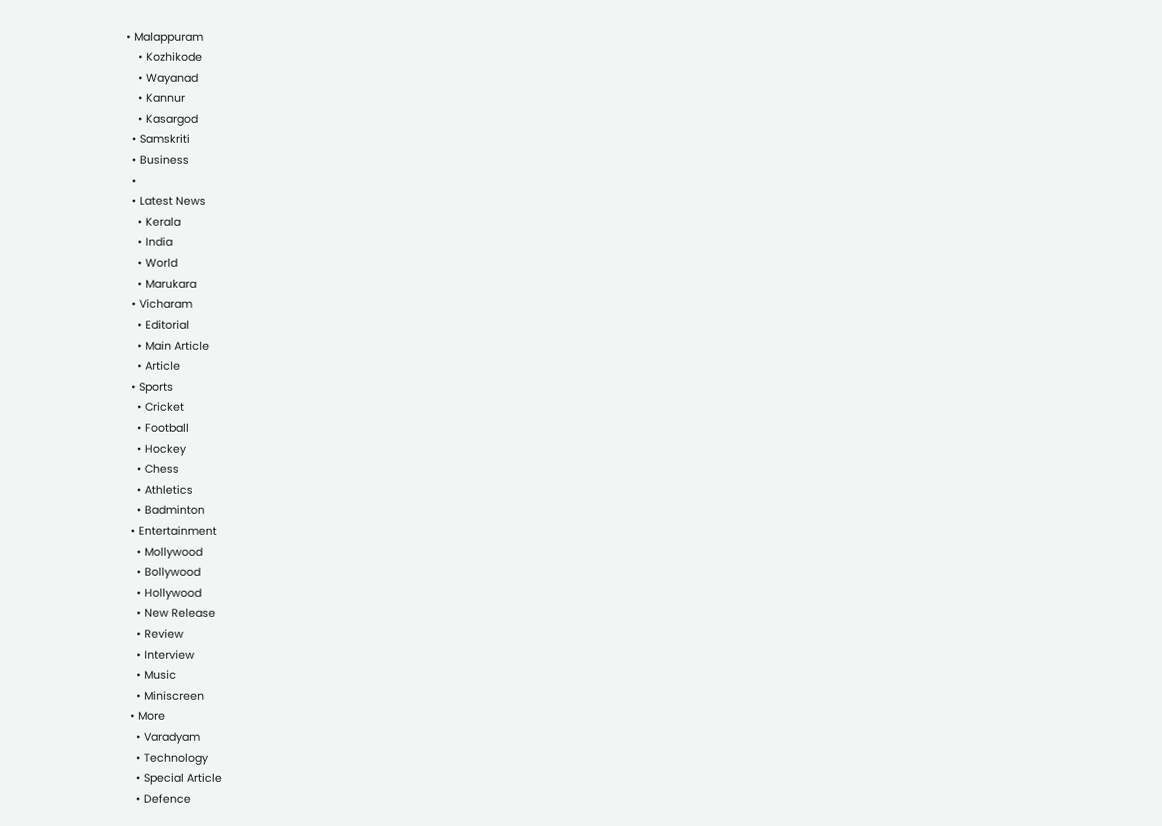• Malappuram
    • Kozhikode
    • Wayanad
    • Kannur
    • Kasargod
  • Samskriti
  • Business
  •
  • Latest News
    • Kerala
    • India
    • World
    • Marukara
  • Vicharam
    • Editorial
    • Main Article
    • Article
  • Sports
    • Cricket
    • Football
    • Hockey
    • Chess
    • Athletics
    • Badminton
  • Entertainment
    • Mollywood
    • Bollywood
    • Hollywood
    • New Release
    • Review
    • Interview
    • Music
    • Miniscreen
  • More
    • Varadyam
    • Technology
    • Special Article
    • Defence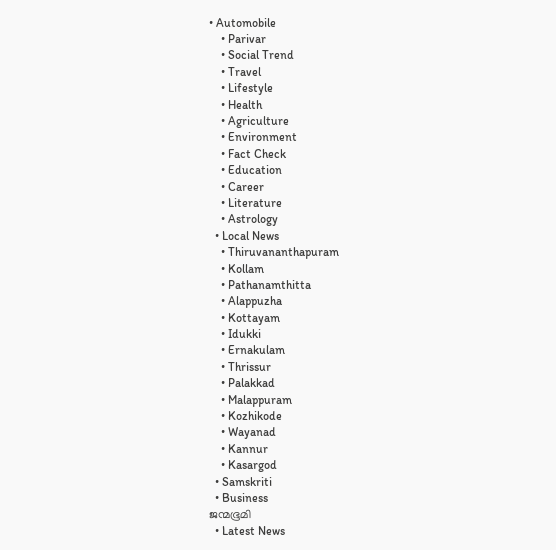• Automobile
    • Parivar
    • Social Trend
    • Travel
    • Lifestyle
    • Health
    • Agriculture
    • Environment
    • Fact Check
    • Education
    • Career
    • Literature
    • Astrology
  • Local News
    • Thiruvananthapuram
    • Kollam
    • Pathanamthitta
    • Alappuzha
    • Kottayam
    • Idukki
    • Ernakulam
    • Thrissur
    • Palakkad
    • Malappuram
    • Kozhikode
    • Wayanad
    • Kannur
    • Kasargod
  • Samskriti
  • Business
ജന്മഭൂമി
  • Latest News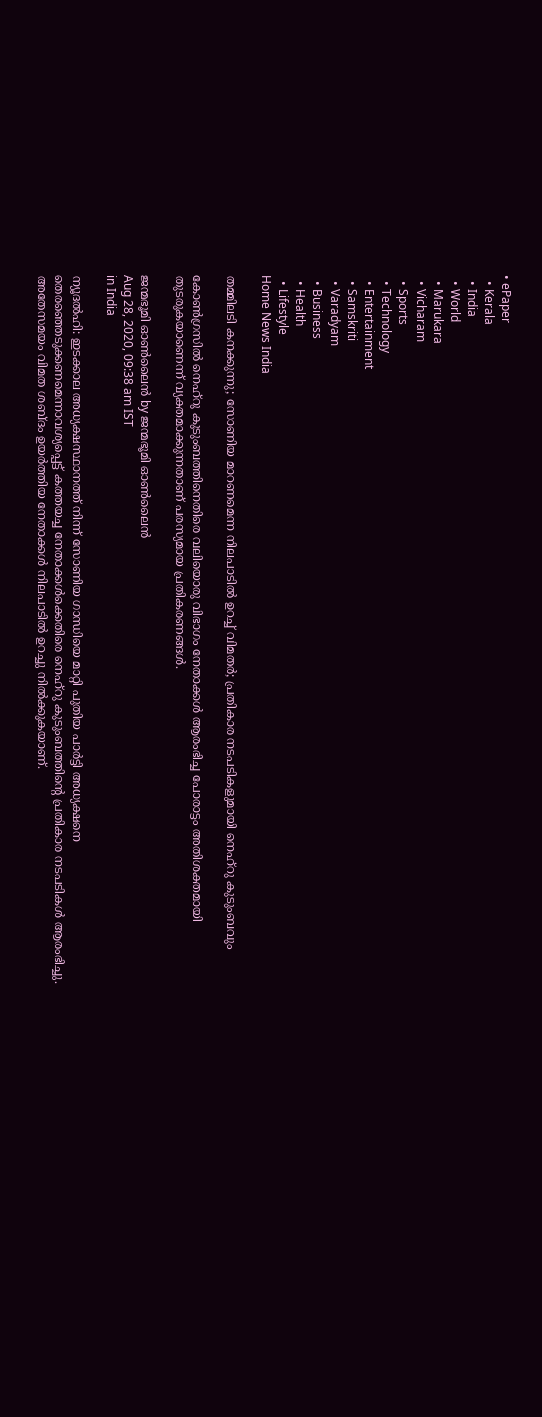• ePaper
  • Kerala
  • India
  • World
  • Marukara
  • Vicharam
  • Sports
  • Technology
  • Entertainment
  • Samskriti
  • Varadyam
  • Business
  • Health
  • Lifestyle
Home News India

തമ്മിലടി കനക്കുന്നു; സോണിയ മാറണമെന്ന നിലപാടില്‍ ഉറച്ച് വിമതര്‍; പ്രതികാര നടപടികളുമായി നെഹ്‌റു കുടുംബവും

കോണ്‍ഗ്രസില്‍ നെഹ്‌റു കുടുംബത്തിനെതിരെ വലിയൊരു വിഭാഗം നേതാക്കള്‍ ആരംഭിച്ച പോരാട്ടം അതിശക്തമായി തുടരുകയാണെന്ന് വ്യക്തമാക്കുന്നതാണ് പരസ്യമായ പ്രതികരണങ്ങള്‍.

ജന്മഭൂമി ഓണ്‍ലൈന്‍ by ജന്മഭൂമി ഓണ്‍ലൈന്‍
Aug 28, 2020, 09:38 am IST
in India

ന്യൂദല്‍ഹി: ഇടക്കാല അധ്യക്ഷസ്ഥാനത്ത് നിന്ന് സോണിയ ഗാന്ധിയെ മാറ്റി പുതിയ പാര്‍ട്ടി അധ്യക്ഷനെ തെരഞ്ഞെടുക്കണമെന്നാവശ്യപ്പെട്ട് കത്തയച്ച നേതാക്കള്‍ക്കെതിരെ നെഹ്‌റു കുടുംബത്തിന്റെ പ്രതികാര നടപടികള്‍ ആരംഭിച്ചു. അതേസമയം വിമത ശബ്ദം ഉയര്‍ത്തിയ നേതാക്കള്‍ നിലപാടില്‍ ഉറച്ചു നില്‍ക്കുകയാണ്.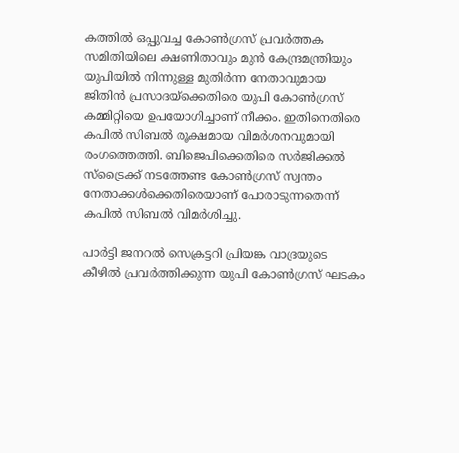കത്തില്‍ ഒപ്പുവച്ച കോണ്‍ഗ്രസ് പ്രവര്‍ത്തക സമിതിയിലെ ക്ഷണിതാവും മുന്‍ കേന്ദ്രമന്ത്രിയും യുപിയില്‍ നിന്നുള്ള മുതിര്‍ന്ന നേതാവുമായ ജിതിന്‍ പ്രസാദയ്‌ക്കെതിരെ യുപി കോണ്‍ഗ്രസ് കമ്മിറ്റിയെ ഉപയോഗിച്ചാണ് നീക്കം. ഇതിനെതിരെ കപില്‍ സിബല്‍ രൂക്ഷമായ വിമര്‍ശനവുമായി രംഗത്തെത്തി. ബിജെപിക്കെതിരെ സര്‍ജിക്കല്‍ സ്‌ട്രൈക്ക് നടത്തേണ്ട കോണ്‍ഗ്രസ് സ്വന്തം നേതാക്കള്‍ക്കെതിരെയാണ് പോരാടുന്നതെന്ന് കപില്‍ സിബല്‍ വിമര്‍ശിച്ചു.

പാര്‍ട്ടി ജനറല്‍ സെക്രട്ടറി പ്രിയങ്ക വാദ്രയുടെ കീഴില്‍ പ്രവര്‍ത്തിക്കുന്ന യുപി കോണ്‍ഗ്രസ് ഘടകം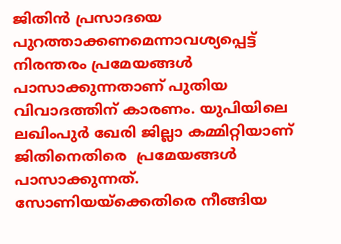ജിതിന്‍ പ്രസാദയെ പുറത്താക്കണമെന്നാവശ്യപ്പെട്ട് നിരന്തരം പ്രമേയങ്ങള്‍ പാസാക്കുന്നതാണ് പുതിയ വിവാദത്തിന് കാരണം. യുപിയിലെ ലഖിംപുര്‍ ഖേരി ജില്ലാ കമ്മിറ്റിയാണ് ജിതിനെതിരെ  പ്രമേയങ്ങള്‍ പാസാക്കുന്നത്. സോണിയയ്‌ക്കെതിരെ നീങ്ങിയ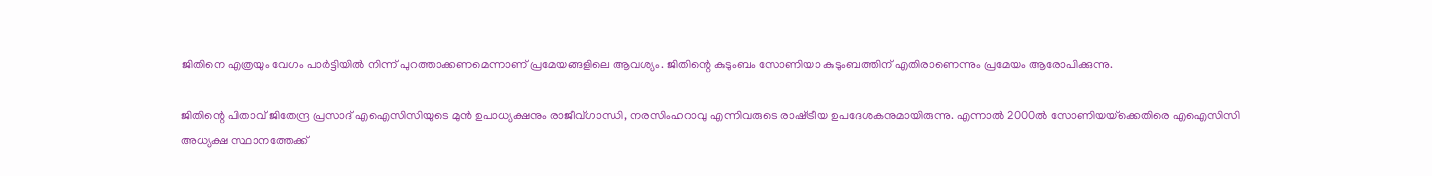ജിതിനെ എത്രയും വേഗം പാര്‍ട്ടിയില്‍ നിന്ന് പുറത്താക്കണമെന്നാണ് പ്രമേയങ്ങളിലെ ആവശ്യം. ജിതിന്റെ കുടുംബം സോണിയാ കുടുംബത്തിന് എതിരാണെന്നും പ്രമേയം ആരോപിക്കുന്നു.

ജിതിന്റെ പിതാവ് ജിതേന്ദ്ര പ്രസാദ് എഐസിസിയുടെ മുന്‍ ഉപാധ്യക്ഷനും രാജീവ്ഗാന്ധി, നരസിംഹറാവു എന്നിവരുടെ രാഷ്‌ട്രീയ ഉപദേശകനുമായിരുന്നു. എന്നാല്‍ 2000ല്‍ സോണിയയ്‌ക്കെതിരെ എഐസിസി അധ്യക്ഷ സ്ഥാനത്തേക്ക്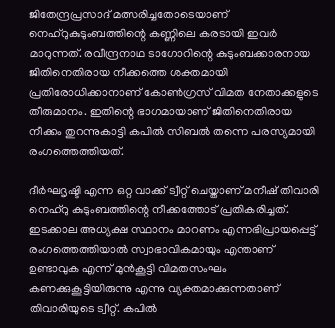ജിതേന്ദ്രപ്രസാദ് മത്സരിച്ചതോടെയാണ് നെഹ്‌റുകുടുംബത്തിന്റെ കണ്ണിലെ കരടായി ഇവര്‍ മാറുന്നത്. രവീന്ദ്രനാഥ ടാഗോറിന്റെ കുടുംബക്കാരനായ ജിതിനെതിരായ നീക്കത്തെ ശക്തമായി പ്രതിരോധിക്കാനാണ് കോണ്‍ഗ്രസ് വിമത നേതാക്കളുടെ തീരുമാനം. ഇതിന്റെ ഭാഗമായാണ് ജിതിനെതിരായ നീക്കം തുറന്നുകാട്ടി കപില്‍ സിബല്‍ തന്നെ പരസ്യമായി രംഗത്തെത്തിയത്.

ദീര്‍ഘദൃഷ്ടി എന്ന ഒറ്റ വാക്ക് ട്വീറ്റ് ചെയ്താണ് മനീഷ് തിവാരി നെഹ്‌റു കുടുംബത്തിന്റെ നീക്കത്തോട് പ്രതികരിച്ചത്. ഇടക്കാല അധ്യക്ഷ സ്ഥാനം മാറണം എന്നഭിപ്രായപ്പെട്ട് രംഗത്തെത്തിയാല്‍ സ്വാഭാവികമായും എന്താണ് ഉണ്ടാവുക എന്ന് മുന്‍കൂട്ടി വിമതസംഘം കണക്കുകൂട്ടിയിരുന്നു എന്നു വ്യക്തമാക്കുന്നതാണ് തിവാരിയുടെ ട്വീറ്റ്. കപില്‍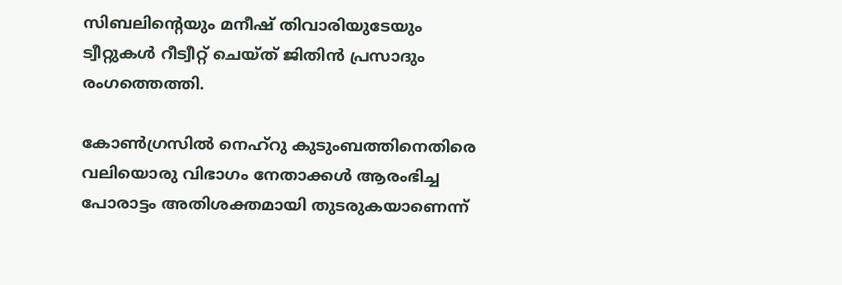സിബലിന്റെയും മനീഷ് തിവാരിയുടേയും ട്വീറ്റുകള്‍ റീട്വീറ്റ് ചെയ്ത് ജിതിന്‍ പ്രസാദും രംഗത്തെത്തി.

കോണ്‍ഗ്രസില്‍ നെഹ്‌റു കുടുംബത്തിനെതിരെ വലിയൊരു വിഭാഗം നേതാക്കള്‍ ആരംഭിച്ച പോരാട്ടം അതിശക്തമായി തുടരുകയാണെന്ന്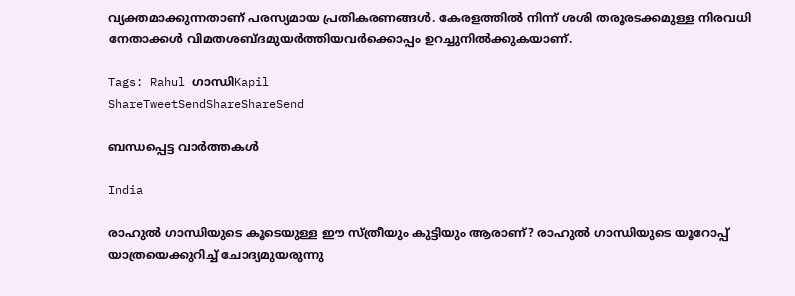വ്യക്തമാക്കുന്നതാണ് പരസ്യമായ പ്രതികരണങ്ങള്‍. കേരളത്തില്‍ നിന്ന് ശശി തരൂരടക്കമുള്ള നിരവധി നേതാക്കള്‍ വിമതശബ്ദമുയര്‍ത്തിയവര്‍ക്കൊപ്പം ഉറച്ചുനില്‍ക്കുകയാണ്.

Tags: Rahul ഗാന്ധിKapil
ShareTweetSendShareShareSend

ബന്ധപ്പെട്ട വാര്‍ത്തകള്‍

India

രാഹുല്‍ ഗാന്ധിയുടെ കൂടെയുള്ള ഈ സ്ത്രീയും കുട്ടിയും ആരാണ്? രാഹുല്‍ ഗാന്ധിയുടെ യൂറോപ്പ് യാത്രയെക്കുറിച്ച് ചോദ്യമുയരുന്നു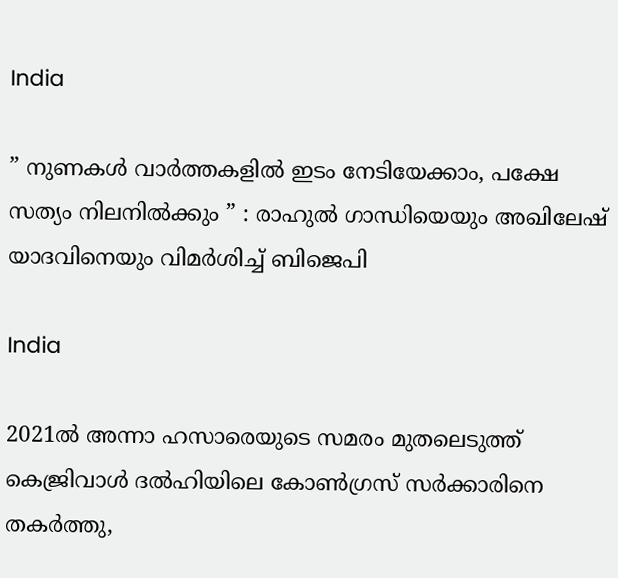India

” നുണകൾ വാർത്തകളിൽ ഇടം നേടിയേക്കാം, പക്ഷേ സത്യം നിലനിൽക്കും ” : രാഹുൽ ഗാന്ധിയെയും അഖിലേഷ് യാദവിനെയും വിമർശിച്ച് ബിജെപി

India

2021ല്‍ അന്നാ ഹസാരെയുടെ സമരം മുതലെടുത്ത് കെജ്രിവാള്‍ ദല്‍ഹിയിലെ കോണ്‍ഗ്രസ് സര്‍ക്കാരിനെ തകര്‍ത്തു,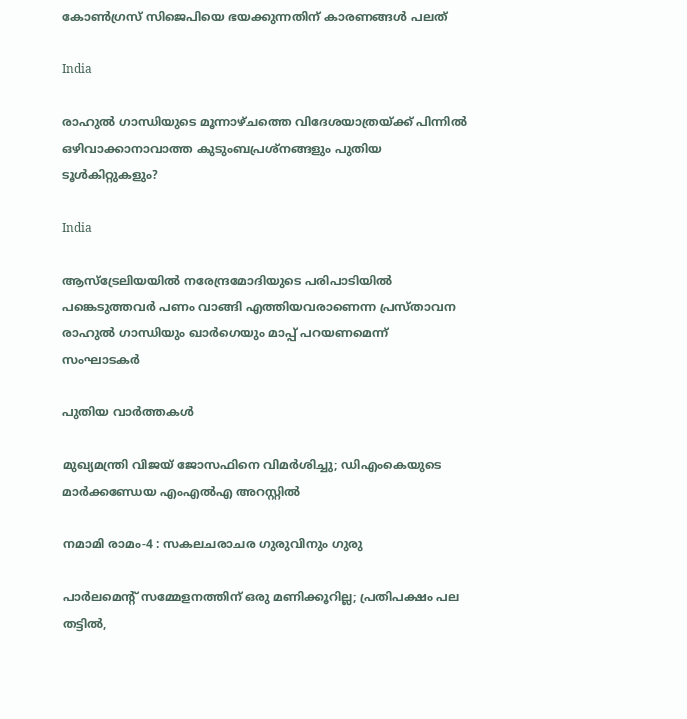കോണ്‍ഗ്രസ് സിജെപിയെ ഭയക്കുന്നതിന് കാരണങ്ങള്‍ പലത്

India

രാഹുല്‍ ഗാന്ധിയുടെ മൂന്നാഴ്ചത്തെ വിദേശയാത്രയ്‌ക്ക് പിന്നില്‍ ഒഴിവാക്കാനാവാത്ത കുടുംബപ്രശ്നങ്ങളും പുതിയ ടൂള്‍കിറ്റുകളും?

India

ആസ്‌ട്രേലിയയിൽ നരേന്ദ്രമോദിയുടെ പരിപാടിയിൽ പങ്കെടുത്തവർ പണം വാങ്ങി എത്തിയവരാണെന്ന പ്രസ്താവന രാഹുൽ ഗാന്ധിയും ഖാർഗെയും മാപ്പ് പറയണമെന്ന് സംഘാടകർ

പുതിയ വാര്‍ത്തകള്‍

മുഖ്യമന്ത്രി വിജയ് ജോസഫിനെ വിമർശിച്ചു; ഡിഎംകെയുടെ മാർക്കണ്ഡേയ എംഎൽഎ അറസ്റ്റിൽ

നമാമി രാമം-4 : സകലചരാചര ഗുരുവിനും ഗുരു

പാർലമെന്റ് സമ്മേളനത്തിന് ഒരു മണിക്കൂറില്ല; പ്രതിപക്ഷം പല തട്ടിൽ,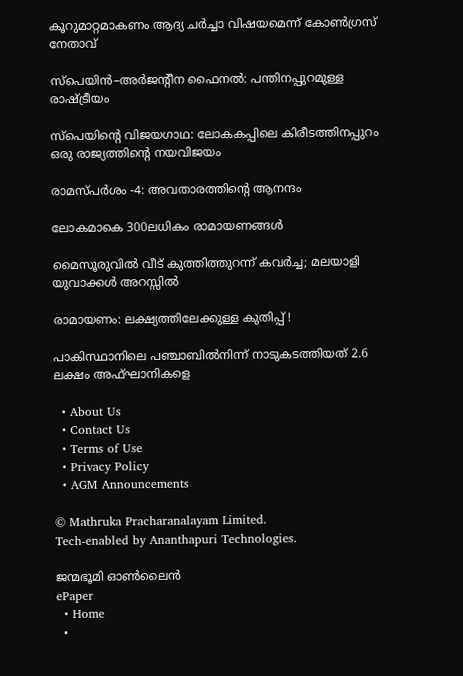കൂറുമാറ്റമാകണം ആദ്യ ചർച്ചാ വിഷയമെന്ന് കോൺഗ്രസ് നേതാവ്

സ്പെയിൻ–അർജന്റീന ഫൈനൽ: പന്തിനപ്പുറമുള്ള രാഷ്‌ട്രീയം

സ്പെയിന്റെ വിജയഗാഥ: ലോകകപ്പിലെ കിരീടത്തിനപ്പുറം ഒരു രാജ്യത്തിന്റെ നയവിജയം

രാമസ്പര്‍ശം -4: അവതാരത്തിന്റെ ആനന്ദം

ലോകമാകെ 300ലധികം രാമായണങ്ങള്‍

മൈസൂരുവിൽ വീട് കുത്തിത്തുറന്ന് കവർച്ച; മലയാളി യുവാക്കള്‍ അറസ്സിൽ

രാമായണം: ലക്ഷ്യത്തിലേക്കുള്ള കുതിപ്പ് !

പാകിസ്ഥാനിലെ പഞ്ചാബിൽനിന്ന് നാടുകടത്തിയത് 2.6 ലക്ഷം അഫ്ഘാനികളെ

  • About Us
  • Contact Us
  • Terms of Use
  • Privacy Policy
  • AGM Announcements

© Mathruka Pracharanalayam Limited.
Tech-enabled by Ananthapuri Technologies.

ജന്മഭൂമി ഓണ്‍ലൈന്‍
ePaper
  • Home
  •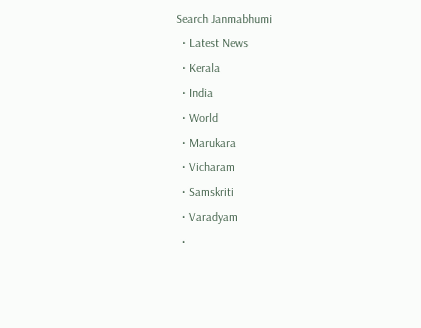Search Janmabhumi
  • Latest News
  • Kerala
  • India
  • World
  • Marukara
  • Vicharam
  • Samskriti
  • Varadyam
  •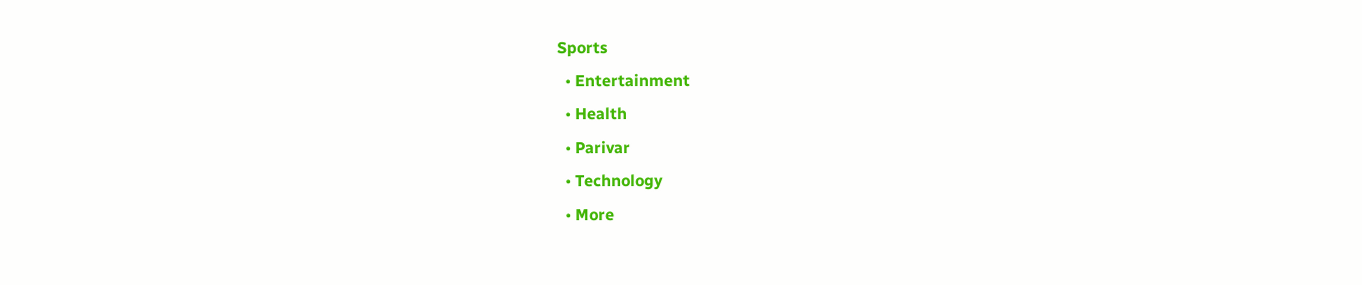Sports
  • Entertainment
  • Health
  • Parivar
  • Technology
  • More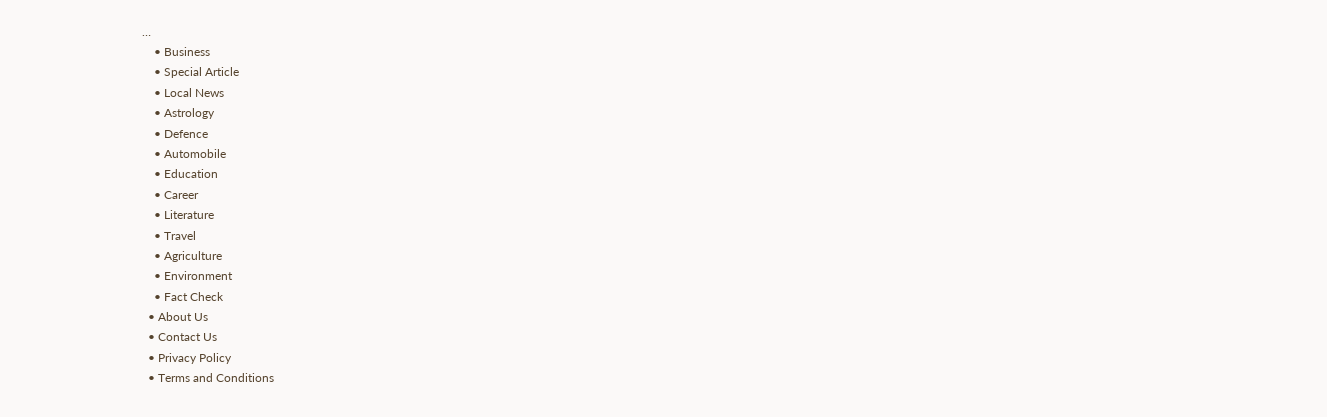…
    • Business
    • Special Article
    • Local News
    • Astrology
    • Defence
    • Automobile
    • Education
    • Career
    • Literature
    • Travel
    • Agriculture
    • Environment
    • Fact Check
  • About Us
  • Contact Us
  • Privacy Policy
  • Terms and Conditions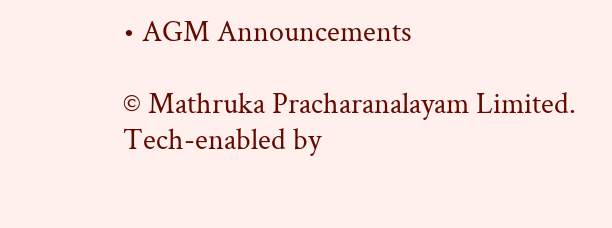• AGM Announcements

© Mathruka Pracharanalayam Limited.
Tech-enabled by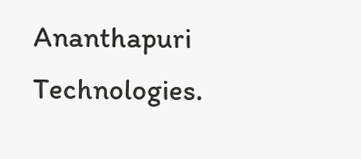Ananthapuri Technologies.